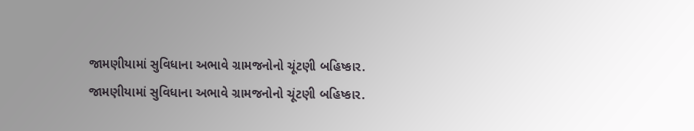જામણીયામાં સુવિધાના અભાવે ગ્રામજનોનો ચૂંટણી બહિષ્કાર.
જામણીયામાં સુવિધાના અભાવે ગ્રામજનોનો ચૂંટણી બહિષ્કાર.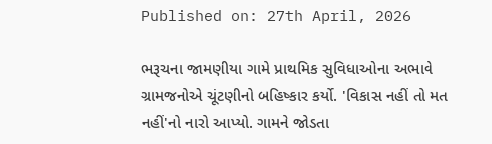Published on: 27th April, 2026

ભરૂચના જામણીયા ગામે પ્રાથમિક સુવિધાઓના અભાવે ગ્રામજનોએ ચૂંટણીનો બહિષ્કાર કર્યો. 'વિકાસ નહીં તો મત નહીં'નો નારો આપ્યો. ગામને જોડતા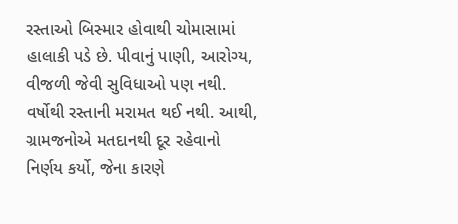રસ્તાઓ બિસ્માર હોવાથી ચોમાસામાં હાલાકી પડે છે. પીવાનું પાણી, આરોગ્ય, વીજળી જેવી સુવિધાઓ પણ નથી. વર્ષોથી રસ્તાની મરામત થઈ નથી. આથી, ગ્રામજનોએ મતદાનથી દૂર રહેવાનો નિર્ણય કર્યો, જેના કારણે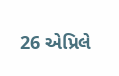26 એપ્રિલે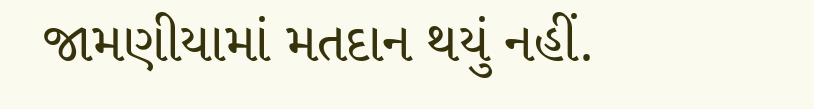જામણીયામાં મતદાન થયું નહીં.